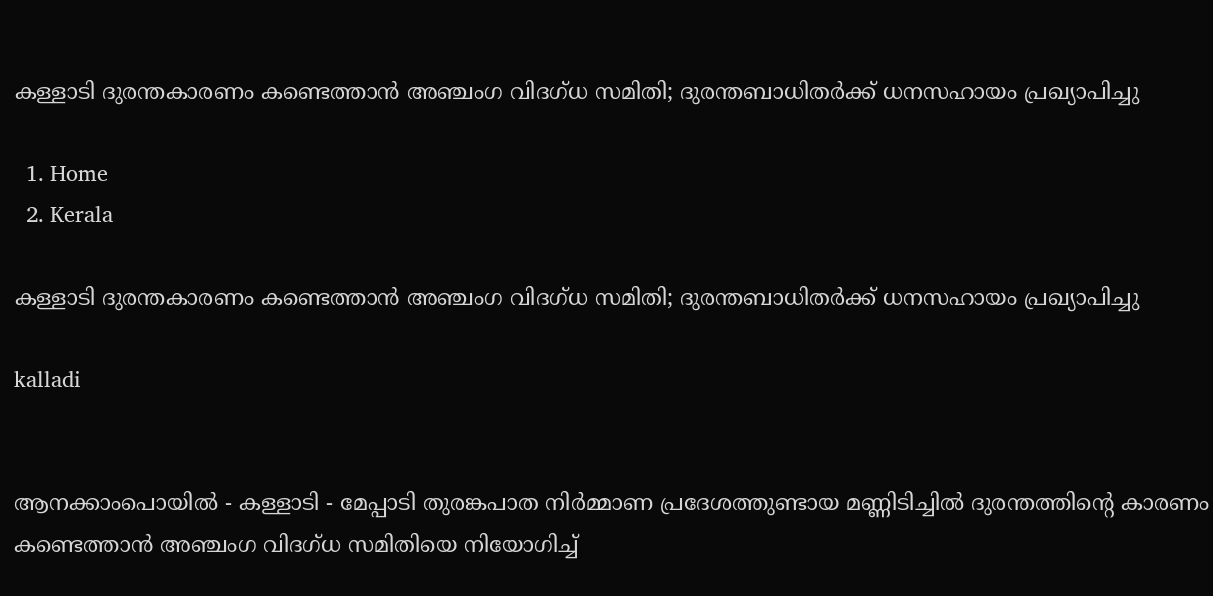കള്ളാടി ദുരന്തകാരണം കണ്ടെത്താൻ അഞ്ചംഗ വിദഗ്ധ സമിതി; ദുരന്തബാധിതർക്ക് ധനസഹായം പ്രഖ്യാപിച്ചു

  1. Home
  2. Kerala

കള്ളാടി ദുരന്തകാരണം കണ്ടെത്താൻ അഞ്ചംഗ വിദഗ്ധ സമിതി; ദുരന്തബാധിതർക്ക് ധനസഹായം പ്രഖ്യാപിച്ചു

kalladi


ആനക്കാംപൊയിൽ - കള്ളാടി - മേപ്പാടി തുരങ്കപാത നിർമ്മാണ പ്രദേശത്തുണ്ടായ മണ്ണിടിച്ചിൽ ദുരന്തത്തിന്റെ കാരണം കണ്ടെത്താൻ അഞ്ചംഗ വിദഗ്ധ സമിതിയെ നിയോഗിച്ച്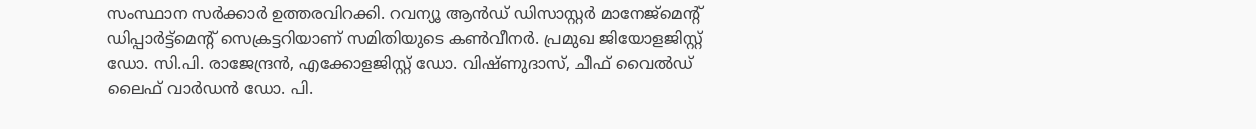സംസ്ഥാന സർക്കാർ ഉത്തരവിറക്കി. റവന്യൂ ആൻഡ് ഡിസാസ്റ്റർ മാനേജ്‌മെന്റ് ഡിപ്പാർട്ട്‌മെന്റ് സെക്രട്ടറിയാണ് സമിതിയുടെ കൺവീനർ. പ്രമുഖ ജിയോളജിസ്റ്റ് ഡോ. സി.പി. രാജേന്ദ്രൻ, എക്കോളജിസ്റ്റ് ഡോ. വിഷ്ണുദാസ്, ചീഫ് വൈൽഡ് ലൈഫ് വാർഡൻ ഡോ. പി.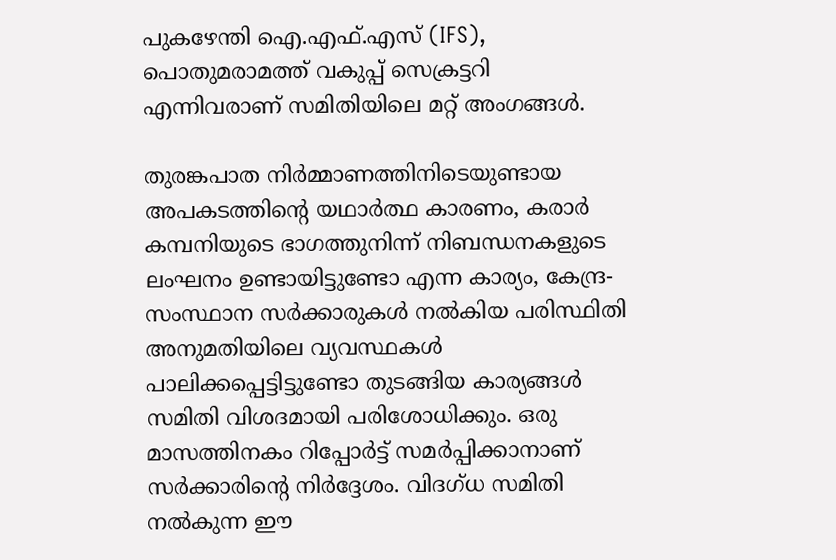പുകഴേന്തി ഐ.എഫ്.എസ് (IFS), പൊതുമരാമത്ത് വകുപ്പ് സെക്രട്ടറി എന്നിവരാണ് സമിതിയിലെ മറ്റ് അംഗങ്ങൾ.

തുരങ്കപാത നിർമ്മാണത്തിനിടെയുണ്ടായ അപകടത്തിന്റെ യഥാർത്ഥ കാരണം, കരാർ കമ്പനിയുടെ ഭാഗത്തുനിന്ന് നിബന്ധനകളുടെ ലംഘനം ഉണ്ടായിട്ടുണ്ടോ എന്ന കാര്യം, കേന്ദ്ര-സംസ്ഥാന സർക്കാരുകൾ നൽകിയ പരിസ്ഥിതി അനുമതിയിലെ വ്യവസ്ഥകൾ പാലിക്കപ്പെട്ടിട്ടുണ്ടോ തുടങ്ങിയ കാര്യങ്ങൾ സമിതി വിശദമായി പരിശോധിക്കും. ഒരു മാസത്തിനകം റിപ്പോർട്ട് സമർപ്പിക്കാനാണ് സർക്കാരിന്റെ നിർദ്ദേശം. വിദഗ്ധ സമിതി നൽകുന്ന ഈ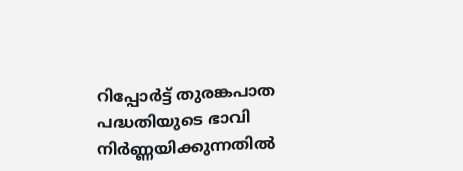റിപ്പോർട്ട് തുരങ്കപാത പദ്ധതിയുടെ ഭാവി നിർണ്ണയിക്കുന്നതിൽ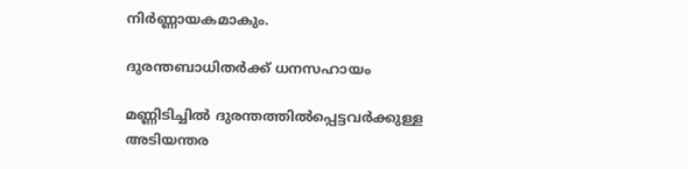നിർണ്ണായകമാകും.

ദുരന്തബാധിതർക്ക് ധനസഹായം

മണ്ണിടിച്ചിൽ ദുരന്തത്തിൽപ്പെട്ടവർക്കുള്ള അടിയന്തര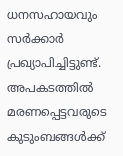ധനസഹായവും സർക്കാർ പ്രഖ്യാപിച്ചിട്ടുണ്ട്. അപകടത്തിൽ മരണപ്പെട്ടവരുടെ കുടുംബങ്ങൾക്ക്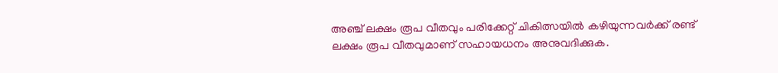അഞ്ച് ലക്ഷം രൂപ വീതവും പരിക്കേറ്റ് ചികിത്സയിൽ കഴിയുന്നവർക്ക് രണ്ട് ലക്ഷം രൂപ വീതവുമാണ് സഹായധനം അനുവദിക്കുക.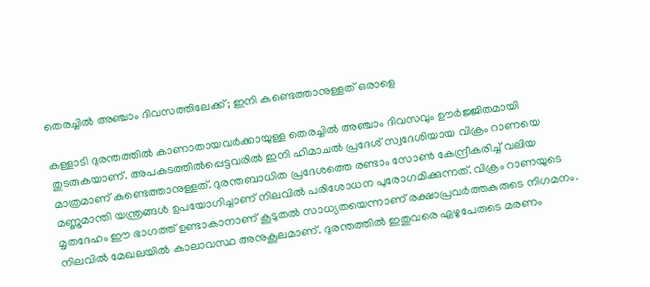തെരച്ചിൽ അഞ്ചാം ദിവസത്തിലേക്ക്; ഇനി കണ്ടെത്താനുള്ളത് ഒരാളെ

കള്ളാടി ദുരന്തത്തിൽ കാണാതായവർക്കായുള്ള തെരച്ചിൽ അഞ്ചാം ദിവസവും ഊർജ്ജിതമായി തുടരുകയാണ്. അപകടത്തിൽപ്പെട്ടവരിൽ ഇനി ഹിമാചൽ പ്രദേശ് സ്വദേശിയായ വിക്രം റാണയെ മാത്രമാണ് കണ്ടെത്താനുള്ളത്. ദുരന്തബാധിത പ്രദേശത്തെ രണ്ടാം സോൺ കേന്ദ്രീകരിച്ച് വലിയ മണ്ണുമാന്തി യന്ത്രങ്ങൾ ഉപയോഗിച്ചാണ് നിലവിൽ പരിശോധന പുരോഗമിക്കുന്നത്. വിക്രം റാണയുടെ മൃതദേഹം ഈ ഭാഗത്ത് ഉണ്ടാകാനാണ് കൂടുതൽ സാധ്യതയെന്നാണ് രക്ഷാപ്രവർത്തകരുടെ നിഗമനം. നിലവിൽ മേഖലയിൽ കാലാവസ്ഥ അനുകൂലമാണ്. ദുരന്തത്തിൽ ഇതുവരെ ഏഴുപേരുടെ മരണം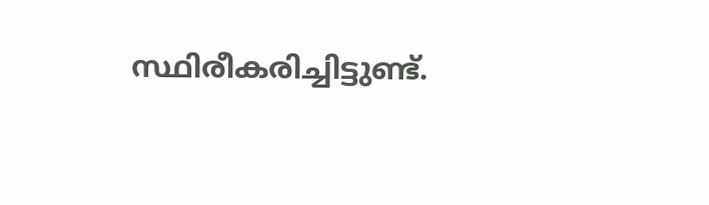സ്ഥിരീകരിച്ചിട്ടുണ്ട്.